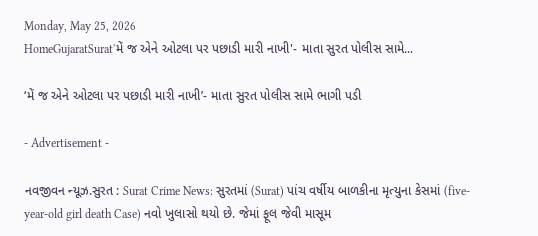Monday, May 25, 2026
HomeGujaratSurat'મેં જ એને ઓટલા પર પછાડી મારી નાખી'- માતા સુરત પોલીસ સામે...

‘મેં જ એને ઓટલા પર પછાડી મારી નાખી’- માતા સુરત પોલીસ સામે ભાગી પડી

- Advertisement -

નવજીવન ન્યૂઝ.સુરત : Surat Crime News: સુરતમાં (Surat) પાંચ વર્ષીય બાળકીના મૃત્યુના કેસમાં (five-year-old girl death Case) નવો ખુલાસો થયો છે. જેમાં ફૂલ જેવી માસૂમ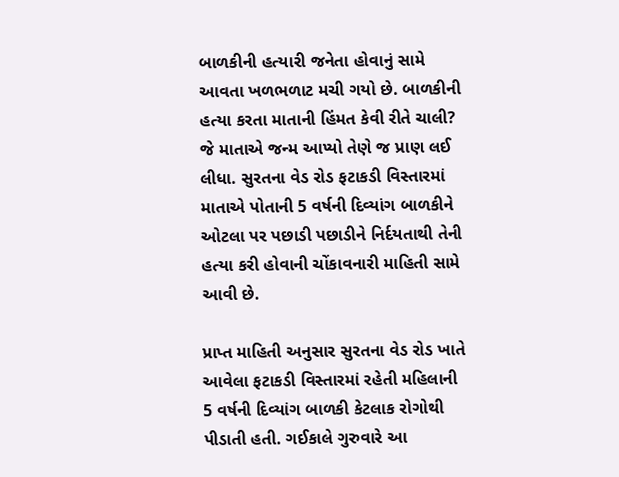બાળકીની હત્યારી જનેતા હોવાનું સામે આવતા ખળભળાટ મચી ગયો છે. બાળકીની હત્યા કરતા માતાની હિંમત કેવી રીતે ચાલી? જે માતાએ જન્મ આપ્યો તેણે જ પ્રાણ લઈ લીધા. સુરતના વેડ રોડ ફટાકડી વિસ્તારમાં માતાએ પોતાની 5 વર્ષની દિવ્યાંગ બાળકીને ઓટલા પર પછાડી પછાડીને નિર્દયતાથી તેની હત્યા કરી હોવાની ચોંકાવનારી માહિતી સામે આવી છે.

પ્રાપ્ત માહિતી અનુસાર સુરતના વેડ રોડ ખાતે આવેલા ફટાકડી વિસ્તારમાં રહેતી મહિલાની 5 વર્ષની દિવ્યાંગ બાળકી કેટલાક રોગોથી પીડાતી હતી. ગઈકાલે ગુરુવારે આ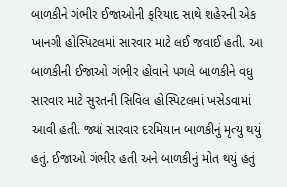બાળકીને ગંભીર ઈજાઓની ફરિયાદ સાથે શહેરની એક ખાનગી હોસ્પિટલમાં સારવાર માટે લઈ જવાઈ હતી. આ બાળકીની ઈજાઓ ગંભીર હોવાને પગલે બાળકીને વધુ સારવાર માટે સુરતની સિવિલ હોસ્પિટલમાં ખસેડવામાં આવી હતી. જ્યાં સારવાર દરમિયાન બાળકીનું મૃત્યુ થયું હતું. ઈજાઓ ગંભીર હતી અને બાળકીનું મોત થયું હતું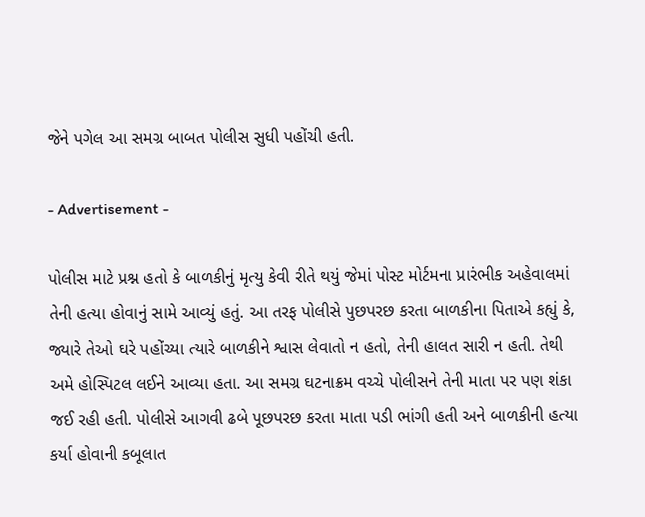જેને પગેલ આ સમગ્ર બાબત પોલીસ સુધી પહોંચી હતી.

- Advertisement -

પોલીસ માટે પ્રશ્ન હતો કે બાળકીનું મૃત્યુ કેવી રીતે થયું જેમાં પોસ્ટ મોર્ટમના પ્રારંભીક અહેવાલમાં તેની હત્યા હોવાનું સામે આવ્યું હતું. આ તરફ પોલીસે પુછપરછ કરતા બાળકીના પિતાએ કહ્યું કે, જ્યારે તેઓ ઘરે પહોંચ્યા ત્યારે બાળકીને શ્વાસ લેવાતો ન હતો, તેની હાલત સારી ન હતી. તેથી અમે હોસ્પિટલ લઈને આવ્યા હતા. આ સમગ્ર ઘટનાક્રમ વચ્ચે પોલીસને તેની માતા પર પણ શંકા જઈ રહી હતી. પોલીસે આગવી ઢબે પૂછપરછ કરતા માતા પડી ભાંગી હતી અને બાળકીની હત્યા કર્યા હોવાની કબૂલાત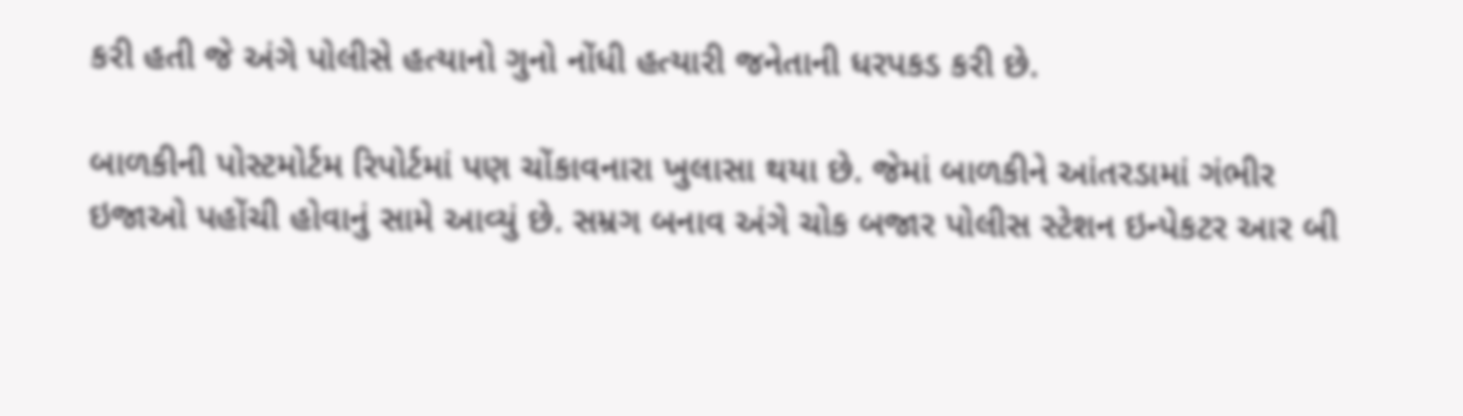કરી હતી જે અંગે પોલીસે હત્યાનો ગુનો નોંધી હત્યારી જનેતાની ધરપકડ કરી છે.

બાળકીની પોસ્ટમોર્ટમ રિપોર્ટમાં પણ ચોંકાવનારા ખુલાસા થયા છે. જેમાં બાળકીને આંતરડામાં ગંભીર ઇજાઓ પહોંચી હોવાનું સામે આવ્યું છે. સમ્રગ બનાવ અંગે ચોક બજાર પોલીસ સ્ટેશન ઇન્પેકટર આર બી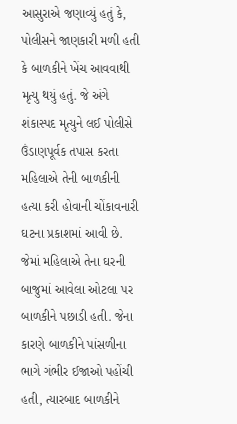આસુરાએ જણાવ્યું હતું કે, પોલીસને જાણકારી મળી હતી કે બાળકીને ખેંચ આવવાથી મૃત્યુ થયું હતું. જે અંગે શંકાસ્પદ મૃત્યુને લઈ પોલીસે ઉંડાણપૂર્વક તપાસ કરતા મહિલાએ તેની બાળકીની હત્યા કરી હોવાની ચોંકાવનારી ઘટના પ્રકાશમાં આવી છે. જેમાં મહિલાએ તેના ઘરની બાજુમાં આવેલા ઓટલા પર બાળકીને પછાડી હતી. જેના કારણે બાળકીને પાંસળીના ભાગે ગંભીર ઈજાઓ પહોંચી હતી, ત્યારબાદ બાળકીને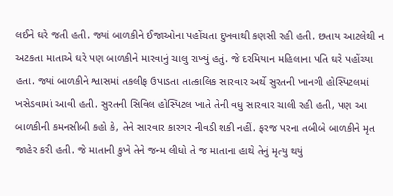લઈને ઘરે જતી હતી. જ્યાં બાળકીને ઈજાઓના પહોંચતા દુખવાથી કણસી રહી હતી. છતાય આટલેથી ન અટકતા માતાએ ઘરે પણ બાળકીને મારવાનું ચાલુ રાખ્યું હતું. જે દરમિયાન મહિલાના પતિ ઘરે પહોંચ્યા હતા. જ્યાં બાળકીને શ્વાસમાં તકલીફ ઉપાડતા તાત્કાલિક સારવાર અર્થે સુરતની ખાનગી હોસ્પિટલમાં ખસેડવામાં આવી હતી. સુરતની સિવિલ હોસ્પિટલ ખાતે તેની વધુ સારવાર ચાલી રહી હતી, પણ આ બાળકીની કમનસીબી કહો કે, તેને સારવાર કારગર નીવડી શકી નહીં. ફરજ પરના તબીબે બાળકીને મૃત જાહેર કરી હતી. જે માતાની કુખે તેને જન્મ લીધો તે જ માતાના હાથે તેનું મૃત્યુ થયું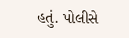હતું. પોલીસે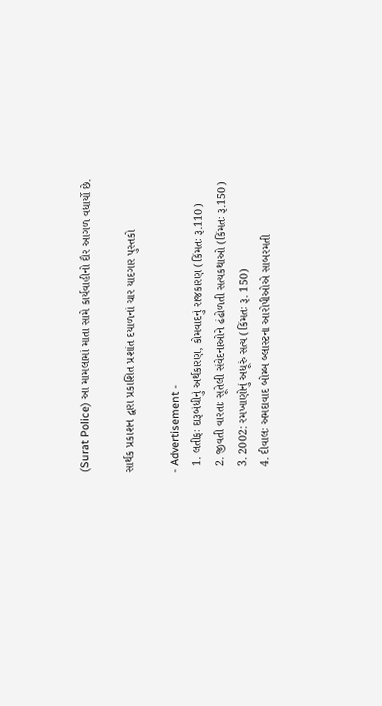(Surat Police) આ મામલામાં માતા સામે કાર્યવાહીનો દૌર આગળ વધાર્યો છે.

સાર્થક પ્રકાશન દ્વારા પ્રકાશિત પ્રશાંત દયાળનાં ચાર યાદગાર પુસ્તકો

- Advertisement -
  1. લતીફઃ દારૂબંધીનું અર્થકારણ, કોમવાદનું રાજકારણ (કિંમતઃ રૂ.110)
  2. જીવતી વારતાઃ સૂતેલી સંવેદનાઓને ઢંઢોળતી સત્યકથાઓ (કિંમતઃ રૂ.150)
  3. 2002: રમખાણોનું અધૂરું સત્ય (કિંમતઃ રૂ. 150)
  4. દીવાલઃ અમદાવાદ બોમ્બ બ્લાસ્ટના આરોપીઓએ સાબરમતી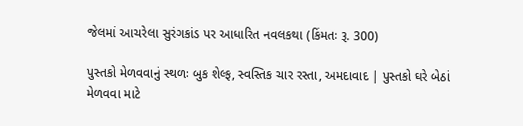જેલમાં આચરેલા સુરંગકાંડ પર આધારિત નવલકથા (કિંમતઃ રૂ. 300)

પુસ્તકો મેળવવાનું સ્થળઃ બુક શેલ્ફ, સ્વસ્તિક ચાર રસ્તા, અમદાવાદ | પુસ્તકો ઘરે બેઠાં મેળવવા માટે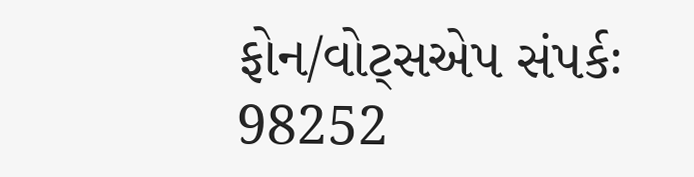ફોન/વોટ્સએપ સંપર્કઃ 98252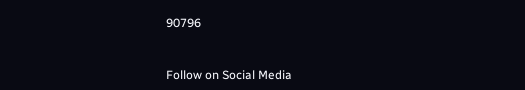90796



Follow on Social Media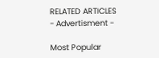RELATED ARTICLES
- Advertisment -

Most Popular